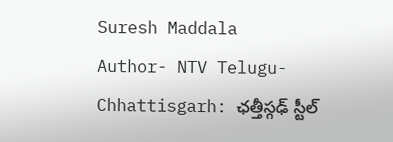Suresh Maddala
Author- NTV Telugu-
Chhattisgarh: ఛత్తీస్గఢ్ స్టీల్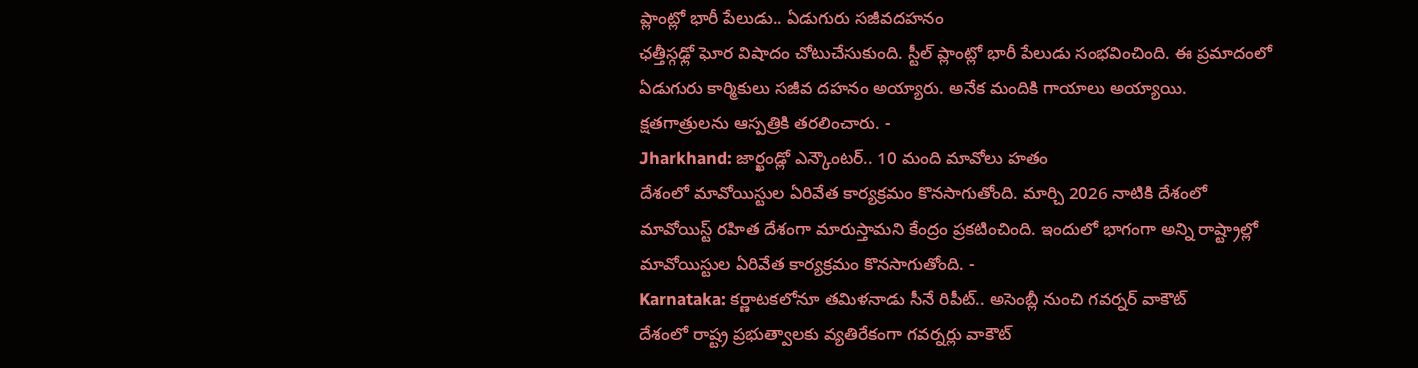ప్లాంట్లో భారీ పేలుడు.. ఏడుగురు సజీవదహనం
ఛత్తీస్గఢ్లో ఘోర విషాదం చోటుచేసుకుంది. స్టీల్ ప్లాంట్లో భారీ పేలుడు సంభవించింది. ఈ ప్రమాదంలో ఏడుగురు కార్మికులు సజీవ దహనం అయ్యారు. అనేక మందికి గాయాలు అయ్యాయి. క్షతగాత్రులను ఆస్పత్రికి తరలించారు. -
Jharkhand: జార్ఖండ్లో ఎన్కౌంటర్.. 10 మంది మావోలు హతం
దేశంలో మావోయిస్టుల ఏరివేత కార్యక్రమం కొనసాగుతోంది. మార్చి 2026 నాటికి దేశంలో మావోయిస్ట్ రహిత దేశంగా మారుస్తామని కేంద్రం ప్రకటించింది. ఇందులో భాగంగా అన్ని రాష్ట్రాల్లో మావోయిస్టుల ఏరివేత కార్యక్రమం కొనసాగుతోంది. -
Karnataka: కర్ణాటకలోనూ తమిళనాడు సీనే రిపీట్.. అసెంబ్లీ నుంచి గవర్నర్ వాకౌట్
దేశంలో రాష్ట్ర ప్రభుత్వాలకు వ్యతిరేకంగా గవర్నర్లు వాకౌట్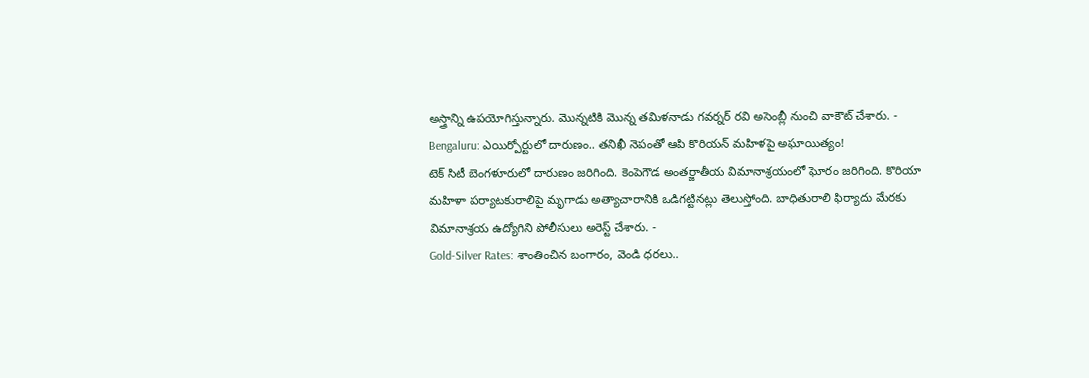అస్త్రాన్ని ఉపయోగిస్తున్నారు. మొన్నటికి మొన్న తమిళనాడు గవర్నర్ రవి అసెంబ్లీ నుంచి వాకౌట్ చేశారు. -
Bengaluru: ఎయిర్పోర్టులో దారుణం.. తనిఖీ నెపంతో ఆపి కొరియన్ మహిళపై అఘాయిత్యం!
టెక్ సిటీ బెంగళూరులో దారుణం జరిగింది. కెంపెగౌడ అంతర్జాతీయ విమానాశ్రయంలో ఘోరం జరిగింది. కొరియా మహిళా పర్యాటకురాలిపై మృగాడు అత్యాచారానికి ఒడిగట్టినట్లు తెలుస్తోంది. బాధితురాలి ఫిర్యాదు మేరకు విమానాశ్రయ ఉద్యోగిని పోలీసులు అరెస్ట్ చేశారు. -
Gold-Silver Rates: శాంతించిన బంగారం, వెండి ధరలు..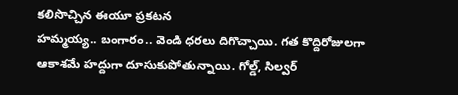కలిసొచ్చిన ఈయూ ప్రకటన
హమ్మయ్య.. బంగారం.. వెండి ధరలు దిగొచ్చాయి. గత కొద్దిరోజులగా ఆకాశమే హద్దుగా దూసుకుపోతున్నాయి. గోల్డ్, సిల్వర్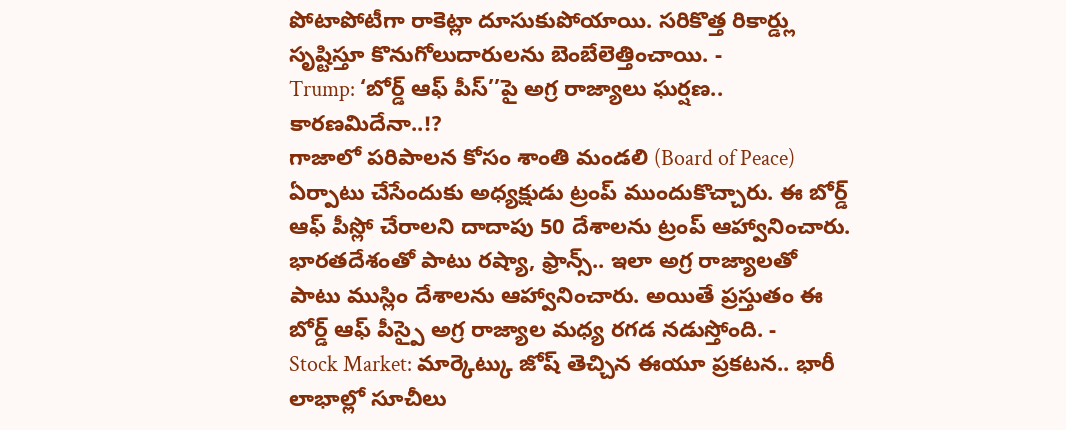పోటాపోటీగా రాకెట్లా దూసుకుపోయాయి. సరికొత్త రికార్డ్లు సృష్టిస్తూ కొనుగోలుదారులను బెంబేలెత్తించాయి. -
Trump: ‘బోర్డ్ ఆఫ్ పీస్’’పై అగ్ర రాజ్యాలు ఘర్షణ.. కారణమిదేనా..!?
గాజాలో పరిపాలన కోసం శాంతి మండలి (Board of Peace) ఏర్పాటు చేసేందుకు అధ్యక్షుడు ట్రంప్ ముందుకొచ్చారు. ఈ బోర్డ్ ఆఫ్ పీస్లో చేరాలని దాదాపు 50 దేశాలను ట్రంప్ ఆహ్వానించారు. భారతదేశంతో పాటు రష్యా, ఫ్రాన్స్.. ఇలా అగ్ర రాజ్యాలతో పాటు ముస్లిం దేశాలను ఆహ్వానించారు. అయితే ప్రస్తుతం ఈ బోర్డ్ ఆఫ్ పీస్పై అగ్ర రాజ్యాల మధ్య రగడ నడుస్తోంది. -
Stock Market: మార్కెట్కు జోష్ తెచ్చిన ఈయూ ప్రకటన.. భారీ లాభాల్లో సూచీలు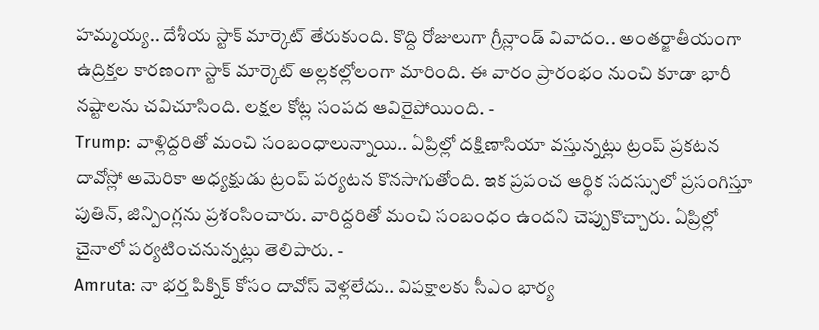హమ్మయ్య.. దేశీయ స్టాక్ మార్కెట్ తేరుకుంది. కొద్ది రోజులుగా గ్రీన్లాండ్ వివాదం.. అంతర్జాతీయంగా ఉద్రిక్తల కారణంగా స్టాక్ మార్కెట్ అల్లకల్లోలంగా మారింది. ఈ వారం ప్రారంభం నుంచి కూడా భారీ నష్టాలను చవిచూసింది. లక్షల కోట్ల సంపద ఆవిరైపోయింది. -
Trump: వాళ్లిద్దరితో మంచి సంబంధాలున్నాయి.. ఏప్రిల్లో దక్షిణాసియా వస్తున్నట్లు ట్రంప్ ప్రకటన
దావోస్లో అమెరికా అధ్యక్షుడు ట్రంప్ పర్యటన కొనసాగుతోంది. ఇక ప్రపంచ ఆర్థిక సదస్సులో ప్రసంగిస్తూ పుతిన్, జిన్పింగ్లను ప్రశంసించారు. వారిద్దరితో మంచి సంబంధం ఉందని చెప్పుకొచ్చారు. ఏప్రిల్లో చైనాలో పర్యటించనున్నట్లు తెలిపారు. -
Amruta: నా భర్త పిక్నిక్ కోసం దావోస్ వెళ్లలేదు.. విపక్షాలకు సీఎం భార్య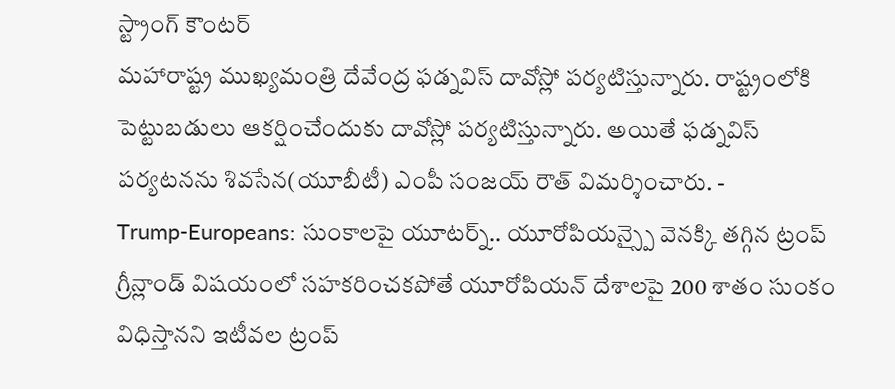స్ట్రాంగ్ కౌంటర్
మహారాష్ట్ర ముఖ్యమంత్రి దేవేంద్ర ఫడ్నవిస్ దావోస్లో పర్యటిస్తున్నారు. రాష్ట్రంలోకి పెట్టుబడులు ఆకర్షించేందుకు దావోస్లో పర్యటిస్తున్నారు. అయితే ఫడ్నవిస్ పర్యటనను శివసేన(యూబీటీ) ఎంపీ సంజయ్ రౌత్ విమర్శించారు. -
Trump-Europeans: సుంకాలపై యూటర్న్.. యూరోపియన్స్పై వెనక్కి తగ్గిన ట్రంప్
గ్రీన్లాండ్ విషయంలో సహకరించకపోతే యూరోపియన్ దేశాలపై 200 శాతం సుంకం విధిస్తానని ఇటీవల ట్రంప్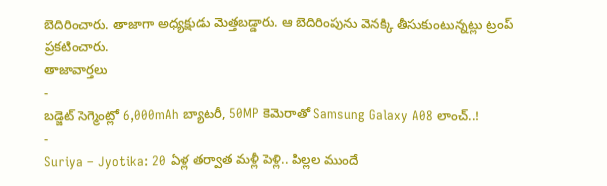బెదిరించారు. తాజాగా అధ్యక్షుడు మెత్తబడ్డారు. ఆ బెదిరింపును వెనక్కి తీసుకుంటున్నట్లు ట్రంప్ ప్రకటించారు.
తాజావార్తలు
-
బడ్జెట్ సెగ్మెంట్లో 6,000mAh బ్యాటరీ, 50MP కెమెరాతో Samsung Galaxy A08 లాంచ్..!
-
Suriya – Jyotika: 20 ఏళ్ల తర్వాత మళ్లీ పెళ్లి.. పిల్లల ముందే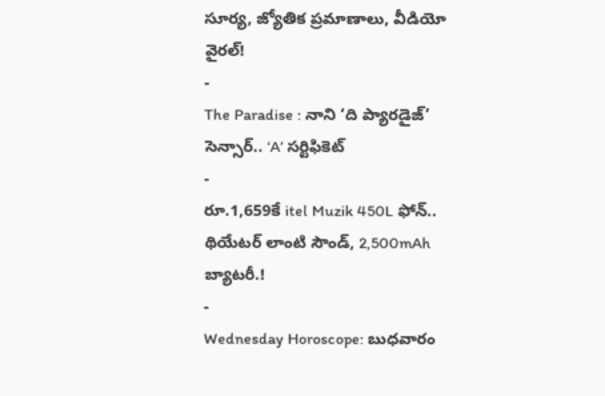సూర్య, జ్యోతిక ప్రమాణాలు, వీడియో వైరల్!
-
The Paradise : నాని ‘ది ప్యారడైజ్’ సెన్సార్.. ‘A’ సర్టిఫికెట్
-
రూ.1,659కే itel Muzik 450L ఫోన్.. థియేటర్ లాంటి సౌండ్, 2,500mAh బ్యాటరీ.!
-
Wednesday Horoscope: బుధవారం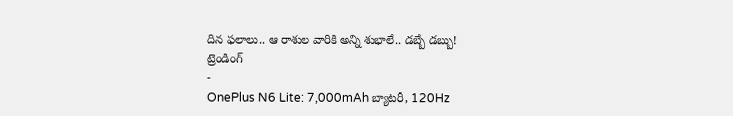దిన ఫలాలు.. ఆ రాశుల వారికి అన్ని శుభాలే.. డబ్బే డబ్బు!
ట్రెండింగ్
-
OnePlus N6 Lite: 7,000mAh బ్యాటరీ, 120Hz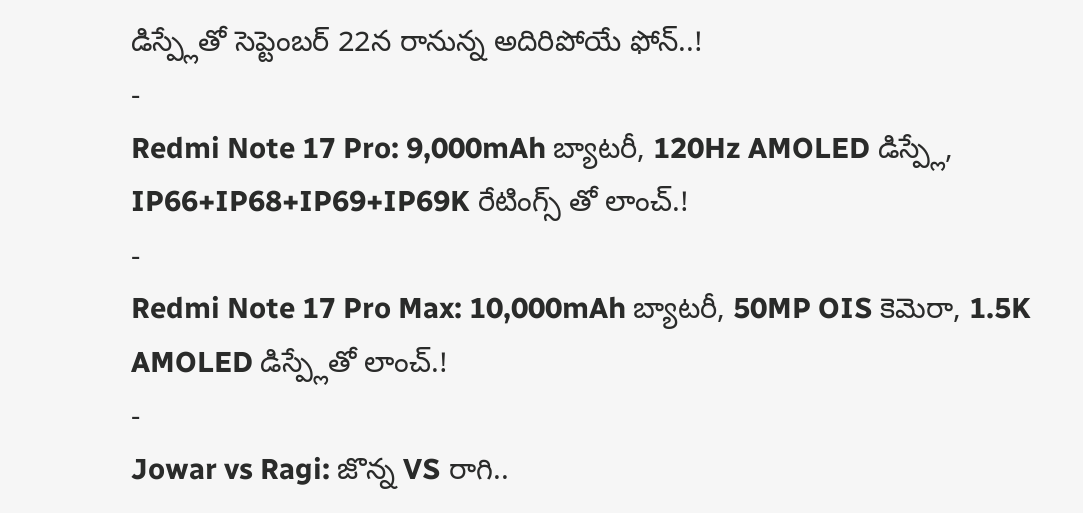డిస్ప్లేతో సెప్టెంబర్ 22న రానున్న అదిరిపోయే ఫోన్..!
-
Redmi Note 17 Pro: 9,000mAh బ్యాటరీ, 120Hz AMOLED డిస్ప్లే, IP66+IP68+IP69+IP69K రేటింగ్స్ తో లాంచ్.!
-
Redmi Note 17 Pro Max: 10,000mAh బ్యాటరీ, 50MP OIS కెమెరా, 1.5K AMOLED డిస్ప్లేతో లాంచ్.!
-
Jowar vs Ragi: జొన్న VS రాగి..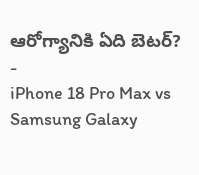ఆరోగ్యానికి ఏది బెటర్?
-
iPhone 18 Pro Max vs Samsung Galaxy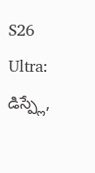S26 Ultra: డిస్ప్లే,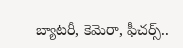బ్యాటరీ, కెమెరా, ఫీచర్స్..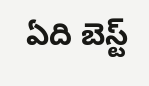ఏది బెస్ట్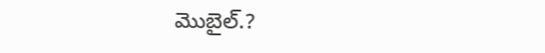మొబైల్.?